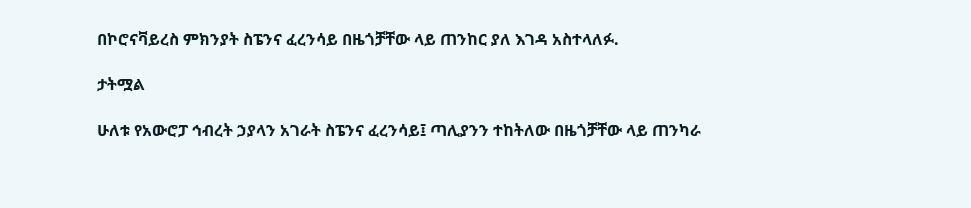በኮሮናቫይረስ ምክንያት ስፔንና ፈረንሳይ በዜጎቻቸው ላይ ጠንከር ያለ እገዳ አስተላለፉ.

ታትሟል

ሁለቱ የአውሮፓ ኅብረት ኃያላን አገራት ስፔንና ፈረንሳይ፤ ጣሊያንን ተከትለው በዜጎቻቸው ላይ ጠንካራ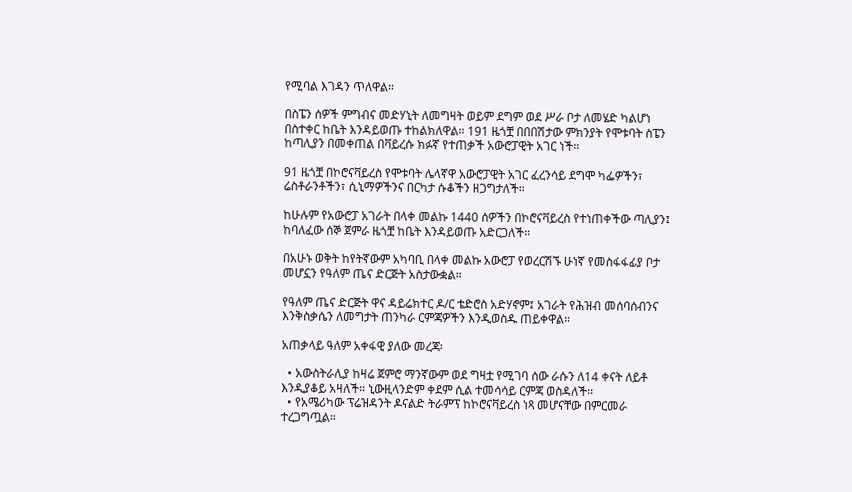የሚባል እገዳን ጥለዋል።

በስፔን ሰዎች ምግብና መድሃኒት ለመግዛት ወይም ደግም ወደ ሥራ ቦታ ለመሄድ ካልሆነ በስተቀር ከቤት እንዳይወጡ ተከልክለዋል። 191 ዜጎቿ በበበሽታው ምክንያት የሞቱባት ስፔን ከጣሊያን በመቀጠል በቫይረሱ ክፉኛ የተጠቃች አውሮፓዊት አገር ነች።

91 ዜጎቿ በኮሮናቫይረስ የሞቱባት ሌላኛዋ አውሮፓዊት አገር ፈረንሳይ ደግሞ ካፌዎችን፣ ሬስቶራንቶችን፣ ሲኒማዎችንና በርካታ ሱቆችን ዘጋግታለች።

ከሁሉም የአውሮፓ አገራት በላቀ መልኩ 1440 ሰዎችን በኮሮናቫይረስ የተነጠቀችው ጣሊያን፤ ከባለፈው ሰኞ ጀምራ ዜጎቿ ከቤት እንዳይወጡ አድርጋለች።

በአሁኑ ወቅት ከየትኛውም አካባቢ በላቀ መልኩ አውሮፓ የወረርሽኙ ሁነኛ የመስፋፋፊያ ቦታ መሆኗን የዓለም ጤና ድርጅት አስታውቋል።

የዓለም ጤና ድርጅት ዋና ዳይሬክተር ዶ/ር ቴድሮስ አድሃኖም፤ አገራት የሕዝብ መሰባሰብንና እንቅስቃሴን ለመግታት ጠንካራ ርምጃዎችን እንዲወስዱ ጠይቀዋል።

አጠቃላይ ዓለም አቀፋዊ ያለው መረጃ፡

  • አውስትራሊያ ከዛሬ ጀምሮ ማንኛውም ወደ ግዛቷ የሚገባ ሰው ራሱን ለ14 ቀናት ለይቶ እንዲያቆይ አዛለች። ኒውዚላንድም ቀደም ሲል ተመሳሳይ ርምጃ ወስዳለች።
  • የአሜሪካው ፕሬዝዳንት ዶናልድ ትራምፕ ከኮሮናቫይረስ ነጻ መሆናቸው በምርመራ ተረጋግጧል።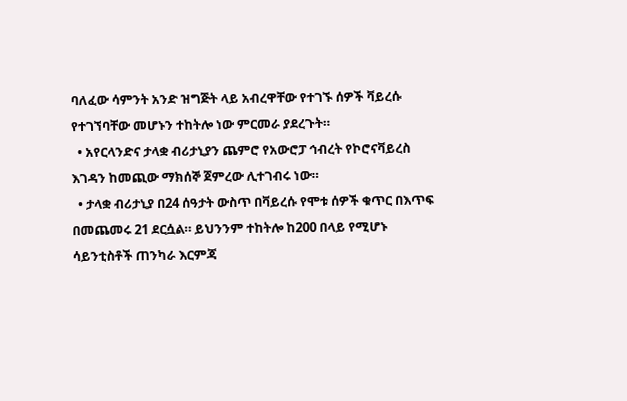ባለፈው ሳምንት አንድ ዝግጅት ላይ አብረዋቸው የተገኙ ሰዎች ቫይረሱ የተገኘባቸው መሆኑን ተከትሎ ነው ምርመራ ያደረጉት።
  • አየርላንድና ታላቋ ብሪታኒያን ጨምሮ የአውሮፓ ኅብረት የኮሮናቫይረስ እገዳን ከመጪው ማክሰኞ ጀምረው ሊተገብሩ ነው።
  • ታላቋ ብሪታኒያ በ24 ሰዓታት ውስጥ በቫይረሱ የሞቱ ሰዎች ቁጥር በእጥፍ በመጨመሩ 21 ደርሷል። ይህንንም ተከትሎ ከ200 በላይ የሚሆኑ ሳይንቲስቶች ጠንካራ እርምጃ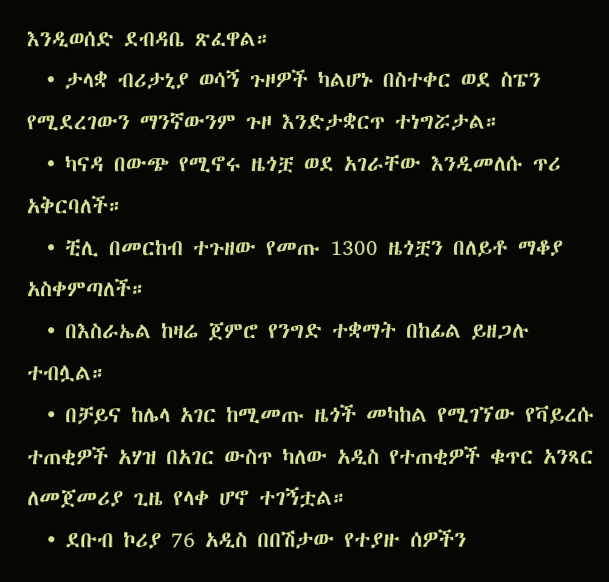እንዲወሰድ ደብዳቤ ጽፈዋል።
  • ታላቋ ብሪታኒያ ወሳኝ ጉዞዎች ካልሆኑ በስተቀር ወደ ስፔን የሚደረገውን ማንኛውንም ጉዞ እንድታቋርጥ ተነግሯታል።
  • ካናዳ በውጭ የሚኖሩ ዜጎቿ ወደ አገራቸው እንዲመለሱ ጥሪ አቅርባለች።
  • ቺሊ በመርከብ ተጉዘው የመጡ 1300 ዜጎቿን በለይቶ ማቆያ አስቀምጣለች።
  • በእስራኤል ከዛሬ ጀምሮ የንግድ ተቋማት በከፊል ይዘጋሉ ተብሏል።
  • በቻይና ከሌላ አገር ከሚመጡ ዜጎች መካከል የሚገኘው የቫይረሱ ተጠቂዎች አሃዝ በአገር ውስጥ ካለው አዲስ የተጠቂዎች ቁጥር አንጻር ለመጀመሪያ ጊዜ የላቀ ሆኖ ተገኝቷል።
  • ደቡብ ኮሪያ 76 አዲስ በበሽታው የተያዙ ሰዎችን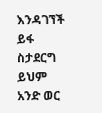እንዳገኘች ይፋ ስታደርግ ይህም አንድ ወር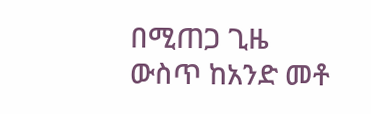በሚጠጋ ጊዜ ውስጥ ከአንድ መቶ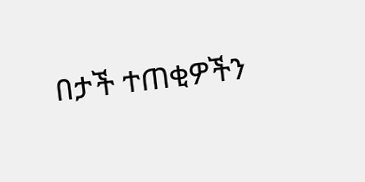በታች ተጠቂዎችን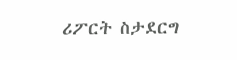ሪፖርት ስታደርግ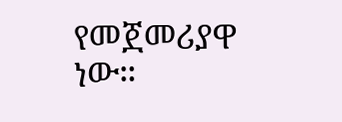የመጀመሪያዋ ነው።